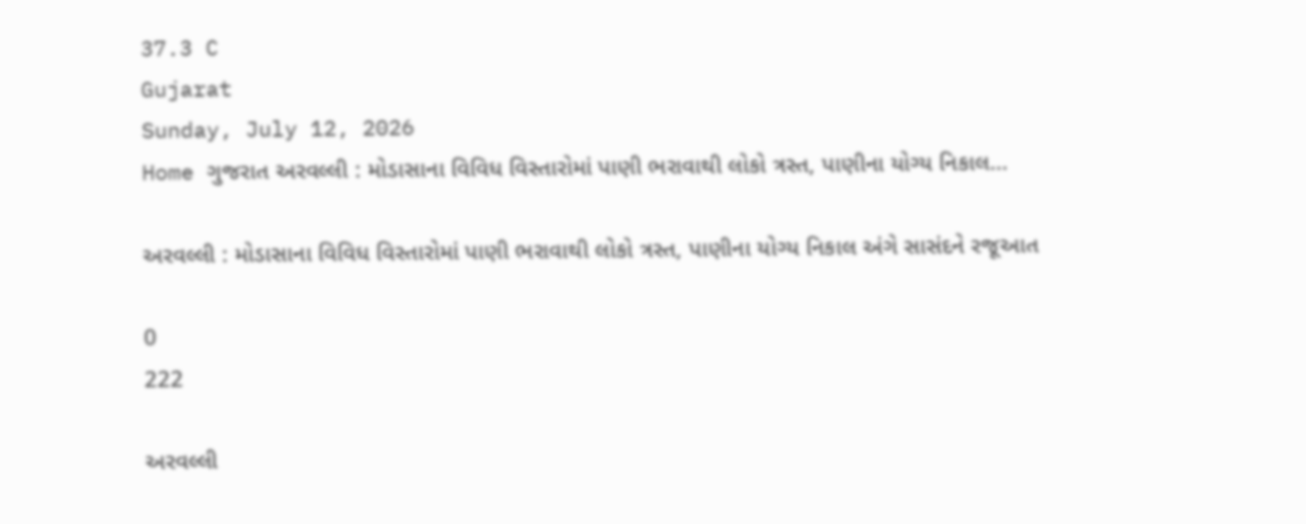37.3 C
Gujarat
Sunday, July 12, 2026
Home ગુજરાત અરવલ્લી : મોડાસાના વિવિધ વિસ્તારોમાં પાણી ભરાવાથી લોકો ત્રસ્ત, પાણીના યોગ્ય નિકાલ...

અરવલ્લી : મોડાસાના વિવિધ વિસ્તારોમાં પાણી ભરાવાથી લોકો ત્રસ્ત, પાણીના યોગ્ય નિકાલ અંગે સાસંદને રજૂઆત

0
222

અરવલ્લી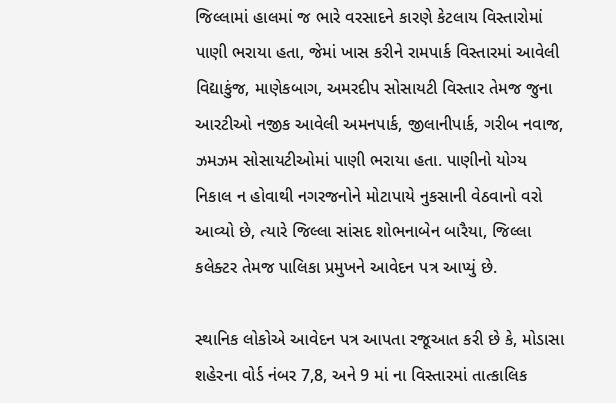જિલ્લામાં હાલમાં જ ભારે વરસાદને કારણે કેટલાય વિસ્તારોમાં પાણી ભરાયા હતા, જેમાં ખાસ કરીને રામપાર્ક વિસ્તારમાં આવેલી વિદ્યાકુંજ, માણેકબાગ, અમરદીપ સોસાયટી વિસ્તાર તેમજ જુના આરટીઓ નજીક આવેલી અમનપાર્ક, જીલાનીપાર્ક, ગરીબ નવાજ, ઝમઝમ સોસાયટીઓમાં પાણી ભરાયા હતા. પાણીનો યોગ્ય નિકાલ ન હોવાથી નગરજનોને મોટાપાયે નુકસાની વેઠવાનો વરો આવ્યો છે, ત્યારે જિલ્લા સાંસદ શોભનાબેન બારૈયા, જિલ્લા કલેક્ટર તેમજ પાલિકા પ્રમુખને આવેદન પત્ર આપ્યું છે.

સ્થાનિક લોકોએ આવેદન પત્ર આપતા રજૂઆત કરી છે કે, મોડાસા શહેરના વોર્ડ નંબર 7,8, અને 9 માં ના વિસ્તારમાં તાત્કાલિક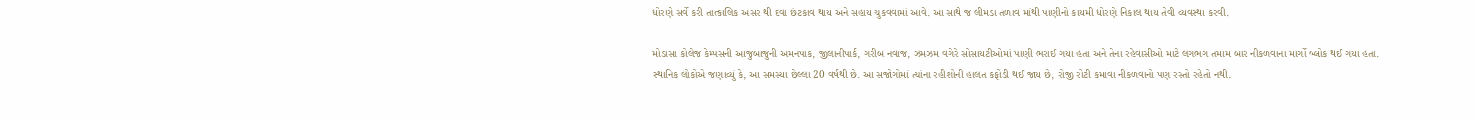ધોરણે સર્વે કરી તાત્કાલિક અસર થી દવા છંટકાવ થાય અને સહાય ચુકવવામાં આવે. આ સાથે જ લીમડા તળાવ માંથી પાણીનો કાયમી ધોરણે નિકાલ થાય તેવી વ્યવસ્થા કરવી.

મોડાસા કોલેજ કેમ્પસની આજુબાજુની અમનપાક, જીલાનીપાર્ક, ગરીબ નવાજ, ઝમઝમ વગેરે સોસાયટીઓમાં પાણી ભરાઈ ગયા હતા અને તેના રહેવાસીઓ માટે લગભગ તમામ બાર નીકળવાના માર્ગો બ્લોક થઈ ગયા હતા. સ્થાનિક લોકોએ જણાવ્યું કે, આ સમસ્યા છેલ્લા 20 વર્ષથી છે. આ સજોગોમાં ત્યાંના રહીશોની હાલત કફોડી થઈ જાય છે, રોજી રોટી કમાવા નીકળવાનો પણ રસ્તો રહેતો નથી.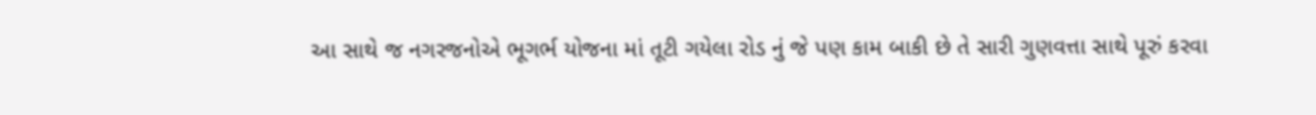આ સાથે જ નગરજનોએ ભૂગર્ભ યોજના માં તૂટી ગયેલા રોડ નું જે પણ કામ બાકી છે તે સારી ગુણવત્તા સાથે પૂરું કરવા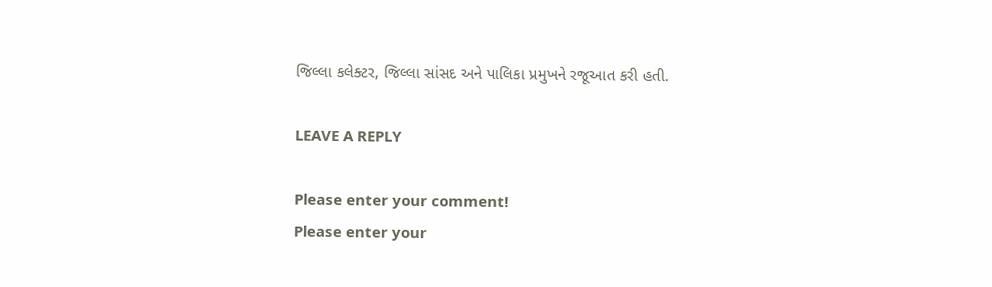જિલ્લા કલેક્ટર, જિલ્લા સાંસદ અને પાલિકા પ્રમુખને રજૂઆત કરી હતી.

LEAVE A REPLY

Please enter your comment!
Please enter your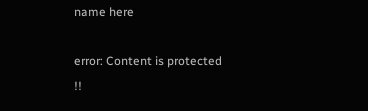name here

error: Content is protected !!